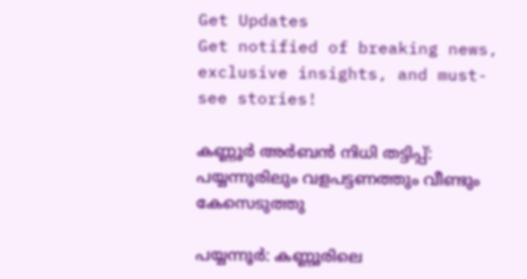Get Updates
Get notified of breaking news, exclusive insights, and must-see stories!

കണ്ണൂര്‍ അര്‍ബന്‍ നിധി തട്ടിപ്പ്: പയ്യന്നൂരിലും വളപട്ടണത്തും വീണ്ടും കേസെടുത്തു

പയ്യന്നൂര്‍: കണ്ണൂരിലെ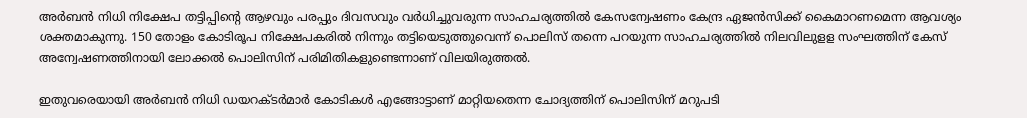അര്‍ബന്‍ നിധി നിക്ഷേപ തട്ടിപ്പിന്റെ ആഴവും പരപ്പും ദിവസവും വര്‍ധിച്ചുവരുന്ന സാഹചര്യത്തില്‍ കേസന്വേഷണം കേന്ദ്ര ഏജന്‍സിക്ക് കൈമാറണമെന്ന ആവശ്യം ശക്തമാകുന്നു. 150 തോളം കോടിരൂപ നിക്ഷേപകരില്‍ നിന്നും തട്ടിയെടുത്തുവെന്ന് പൊലിസ് തന്നെ പറയുന്ന സാഹചര്യത്തില്‍ നിലവിലുളള സംഘത്തിന് കേസ് അന്വേഷണത്തിനായി ലോക്കല്‍ പൊലിസിന് പരിമിതികളുണ്ടെന്നാണ് വിലയിരുത്തല്‍.

ഇതുവരെയായി അര്‍ബന്‍ നിധി ഡയറക്ടര്‍മാര്‍ കോടികള്‍ എങ്ങോട്ടാണ് മാറ്റിയതെന്ന ചോദ്യത്തിന് പൊലിസിന് മറുപടി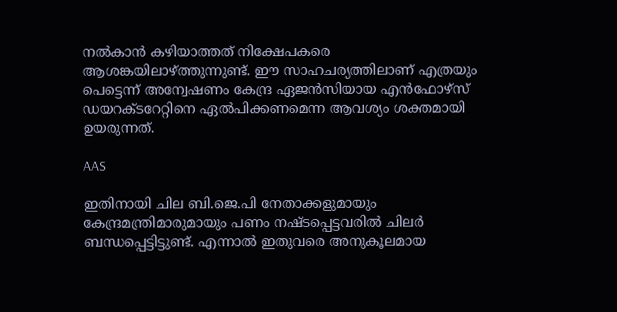നല്‍കാന്‍ കഴിയാത്തത് നിക്ഷേപകരെ ആശങ്കയിലാഴ്ത്തുന്നുണ്ട്. ഈ സാഹചര്യത്തിലാണ് എത്രയും പെട്ടെന്ന് അന്വേഷണം കേന്ദ്ര ഏജന്‍സിയായ എന്‍ഫോഴ്സ് ഡയറക്ടറേറ്റിനെ ഏല്‍പിക്കണമെന്ന ആവശ്യം ശക്തമായി ഉയരുന്നത്.

AAS

ഇതിനായി ചില ബി.ജെ.പി നേതാക്കളുമായും കേന്ദ്രമന്ത്രിമാരുമായും പണം നഷ്ടപ്പെട്ടവരില്‍ ചിലര്‍ ബന്ധപ്പെട്ടിട്ടുണ്ട്. എന്നാല്‍ ഇതുവരെ അനുകൂലമായ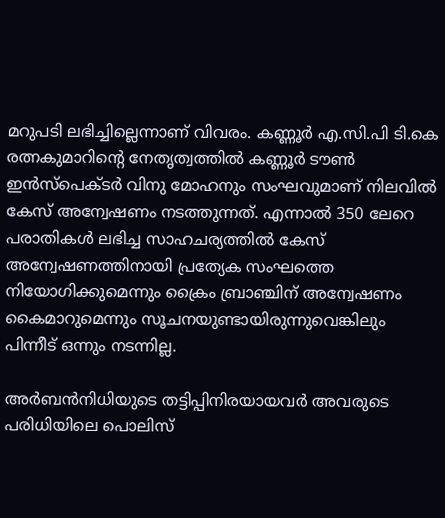മറുപടി ലഭിച്ചില്ലെന്നാണ് വിവരം. കണ്ണൂര്‍ എ.സി.പി ടി.കെ രത്നകുമാറിന്റെ നേതൃത്വത്തില്‍ കണ്ണൂര്‍ ടൗണ്‍ ഇന്‍സ്പെക്ടര്‍ വിനു മോഹനും സംഘവുമാണ് നിലവില്‍ കേസ് അന്വേഷണം നടത്തുന്നത്. എന്നാല്‍ 350 ലേറെ പരാതികള്‍ ലഭിച്ച സാഹചര്യത്തില്‍ കേസ് അന്വേഷണത്തിനായി പ്രത്യേക സംഘത്തെ നിയോഗിക്കുമെന്നും ക്രൈം ബ്രാഞ്ചിന് അന്വേഷണം കൈമാറുമെന്നും സൂചനയുണ്ടായിരുന്നുവെങ്കിലും പിന്നീട് ഒന്നും നടന്നില്ല.

അര്‍ബന്‍നിധിയുടെ തട്ടിപ്പിനിരയായവര്‍ അവരുടെ പരിധിയിലെ പൊലിസ്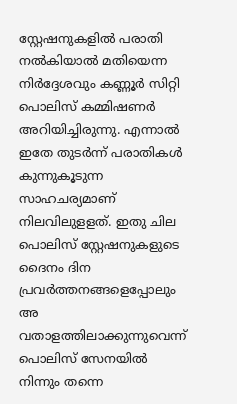സ്റ്റേഷനുകളില്‍ പരാതി നല്‍കിയാല്‍ മതിയെന്ന നിര്‍ദ്ദേശവും കണ്ണൂര്‍ സിറ്റി പൊലിസ് കമ്മിഷണര്‍ അറിയിച്ചിരുന്നു. എന്നാല്‍ ഇതേ തുടര്‍ന്ന് പരാതികള്‍ കുന്നുകൂടുന്ന സാഹചര്യമാണ് നിലവിലുളളത്. ഇതു ചില പൊലിസ് സ്റ്റേഷനുകളുടെ ദൈനം ദിന പ്രവര്‍ത്തനങ്ങളെപ്പോലും അ വതാളത്തിലാക്കുന്നുവെന്ന് പൊലിസ് സേനയില്‍ നിന്നും തന്നെ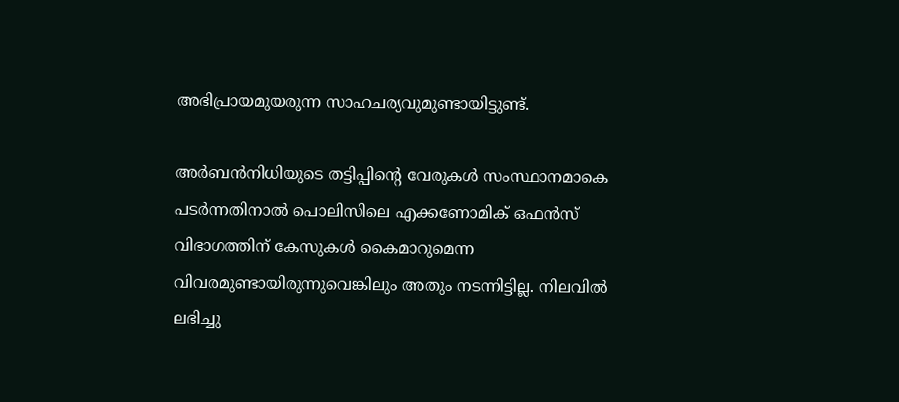അഭിപ്രായമുയരുന്ന സാഹചര്യവുമുണ്ടായിട്ടുണ്ട്.

അര്‍ബന്‍നിധിയുടെ തട്ടിപ്പിന്റെ വേരുകള്‍ സംസ്ഥാനമാകെ പടര്‍ന്നതിനാല്‍ പൊലിസിലെ എക്കണോമിക് ഒഫന്‍സ് വിഭാഗത്തിന് കേസുകള്‍ കൈമാറുമെന്ന വിവരമുണ്ടായിരുന്നുവെങ്കിലും അതും നടന്നിട്ടില്ല. നിലവില്‍ ലഭിച്ചു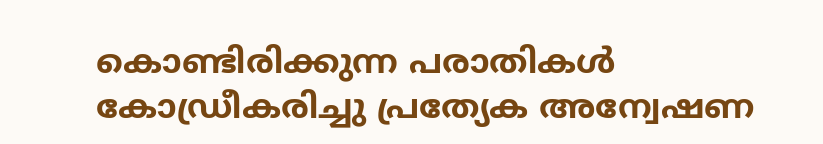കൊണ്ടിരിക്കുന്ന പരാതികള്‍ കോഡ്രീകരിച്ചു പ്രത്യേക അന്വേഷണ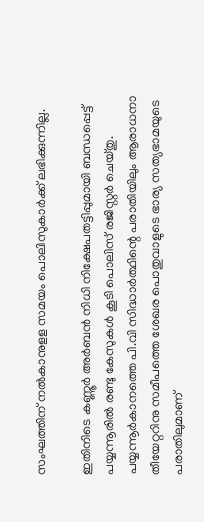സംഘത്തിന് നല്‍കാനുളള സമയം പൊലിസുകാര്‍ക്ക് ലഭിക്കുന്നില്ല.

ഇതിനിടെ കണ്ണൂര്‍ അര്‍ബന്‍ നിധി നിക്ഷേപതട്ടിപ്പുമായി ബന്ധപ്പെട്ട് പയ്യന്നൂരില്‍ രണ്ടു കേസുകള്‍ കൂടി പൊലിസ് രജിസ്റ്റര്‍ ചെയ്തു. പയ്യന്നൂര്‍കാനത്തെ പി.വി സിദ്ധാര്‍ത്ഥിന്റെ പരാതിയിലും ആരാധനാ തീയേറ്ററിനു സമീപത്തെ ശേഖര പൊതുവാളുടെ ഭാര്യ സത്യഭാമയുടെ പരാതിലുമാണ്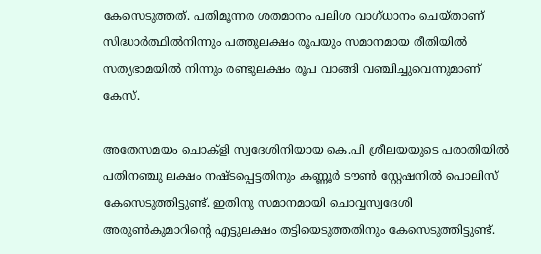കേസെടുത്തത്. പതിമൂന്നര ശതമാനം പലിശ വാഗ്ധാനം ചെയ്താണ് സിദ്ധാര്‍ത്ഥില്‍നിന്നും പത്തുലക്ഷം രൂപയും സമാനമായ രീതിയില്‍ സത്യഭാമയില്‍ നിന്നും രണ്ടുലക്ഷം രൂപ വാങ്ങി വഞ്ചിച്ചുവെന്നുമാണ് കേസ്.

അതേസമയം ചൊക്ളി സ്വദേശിനിയായ കെ.പി ശ്രീലയയുടെ പരാതിയില്‍ പതിനഞ്ചു ലക്ഷം നഷ്ടപ്പെട്ടതിനും കണ്ണൂര്‍ ടൗണ്‍ സ്റ്റേഷനില്‍ പൊലിസ് കേസെടുത്തിട്ടുണ്ട്. ഇതിനു സമാനമായി ചൊവ്വസ്വദേശി അരുണ്‍കുമാറിന്റെ എട്ടുലക്ഷം തട്ടിയെടുത്തതിനും കേസെടുത്തിട്ടുണ്ട്.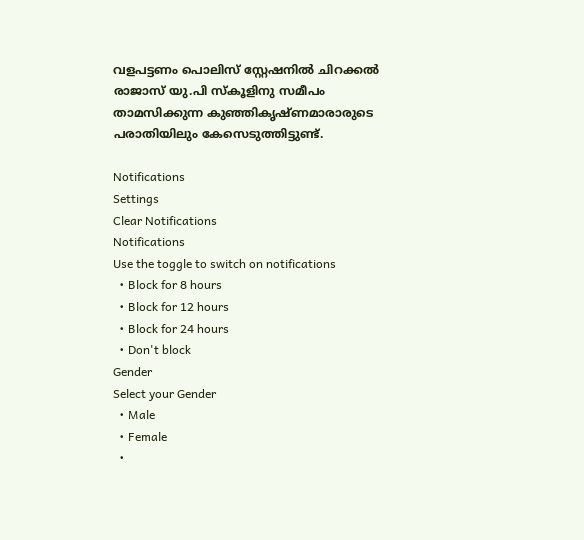വളപട്ടണം പൊലിസ് സ്റ്റേഷനില്‍ ചിറക്കല്‍ രാജാസ് യു.പി സ്‌കൂളിനു സമീപം താമസിക്കുന്ന കുഞ്ഞികൃഷ്ണമാരാരുടെ പരാതിയിലും കേസെടുത്തിട്ടുണ്ട്.

Notifications
Settings
Clear Notifications
Notifications
Use the toggle to switch on notifications
  • Block for 8 hours
  • Block for 12 hours
  • Block for 24 hours
  • Don't block
Gender
Select your Gender
  • Male
  • Female
  •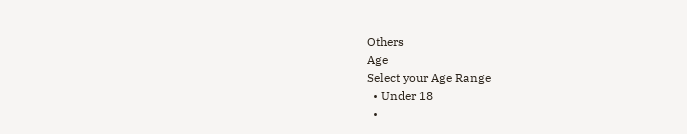Others
Age
Select your Age Range
  • Under 18
  •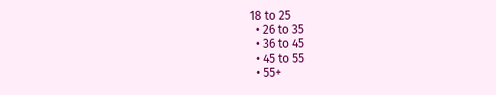18 to 25
  • 26 to 35
  • 36 to 45
  • 45 to 55
  • 55+